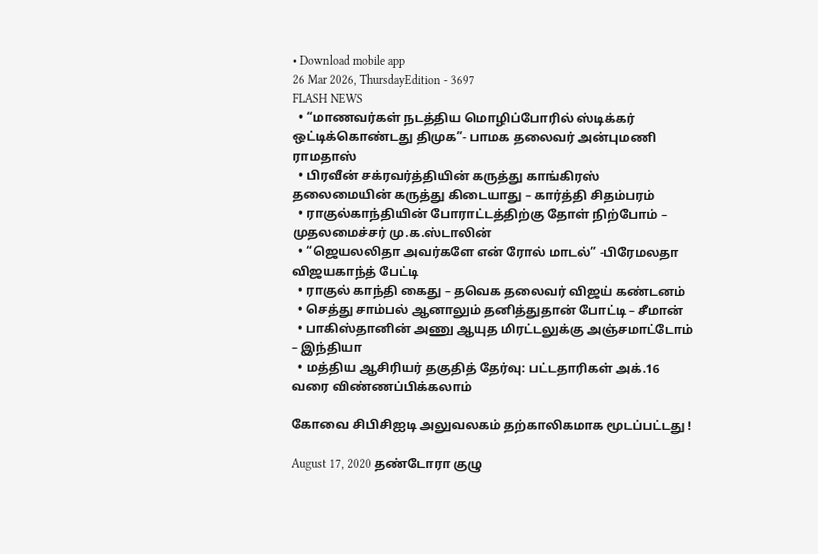• Download mobile app
26 Mar 2026, ThursdayEdition - 3697
FLASH NEWS
  • “மாணவர்கள் நடத்திய மொழிப்போரில் ஸ்டிக்கர் ஒட்டிக்கொண்டது திமுக”- பாமக தலைவர் அன்புமணி ராமதாஸ்
  • பிரவீன் சக்ரவர்த்தியின் கருத்து காங்கிரஸ் தலைமையின் கருத்து கிடையாது – கார்த்தி சிதம்பரம்
  • ராகுல்காந்தியின் போராட்டத்திற்கு தோள் நிற்போம் – முதலமைச்சர் மு.க.ஸ்டாலின்
  • “ஜெயலலிதா அவர்களே என் ரோல் மாடல்” -பிரேமலதா விஜயகாந்த் பேட்டி
  • ராகுல் காந்தி கைது – தவெக தலைவர் விஜய் கண்டனம்
  • செத்து சாம்பல் ஆனாலும் தனித்துதான் போட்டி – சீமான்
  • பாகிஸ்தானின் அணு ஆயுத மிரட்டலுக்கு அஞ்சமாட்டோம் – இந்தியா
  • மத்திய ஆசிரியர் தகுதித் தேர்வு: பட்டதாரிகள் அக்.16 வரை விண்ணப்பிக்கலாம்

கோவை சிபிசிஐடி அலுவலகம் தற்காலிகமாக மூடப்பட்டது !

August 17, 2020 தண்டோரா குழு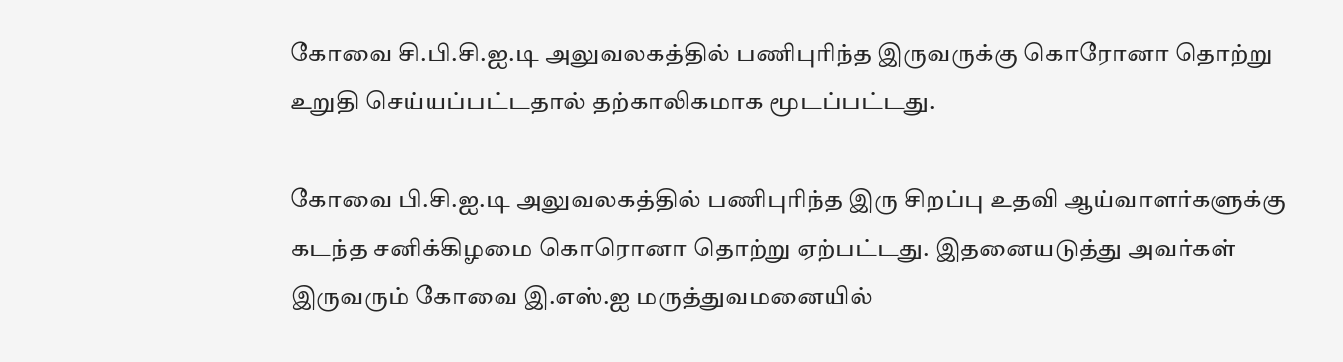கோவை சி.பி.சி.ஐ.டி அலுவலகத்தில் பணிபுரிந்த இருவருக்கு கொரோனா தொற்று உறுதி செய்யப்பட்டதால் தற்காலிகமாக மூடப்பட்டது.

கோவை பி.சி.ஐ.டி அலுவலகத்தில் பணிபுரிந்த இரு சிறப்பு உதவி ஆய்வாளர்களுக்கு கடந்த சனிக்கிழமை கொரொனா தொற்று ஏற்பட்டது. இதனையடுத்து அவர்கள் இருவரும் கோவை இ.எஸ்.ஐ மருத்துவமனையில்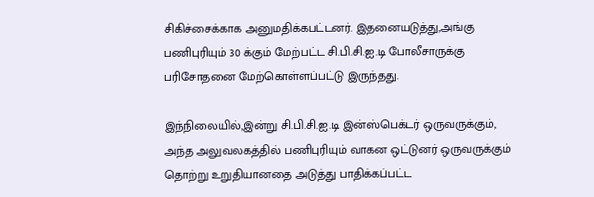சிகிச்சைக்காக அனுமதிக்கபட்டனர். இதனையடுத்து,அங்கு பணிபுரியும் 30 க்கும் மேற்பட்ட சி.பி.சி.ஐ.டி போலீசாருக்கு பரிசோதனை மேற்கொள்ளப்பட்டு இருந்தது.

இந்நிலையில்,இன்று சி.பி.சி.ஐ.டி இன்ஸ்பெக்டர் ஒருவருக்கும், அந்த அலுவலகத்தில் பணிபுரியும் வாகன ஒட்டுனர் ஒருவருக்கும் தொற்று உறுதியானதை அடுத்து பாதிக்கப்பட்ட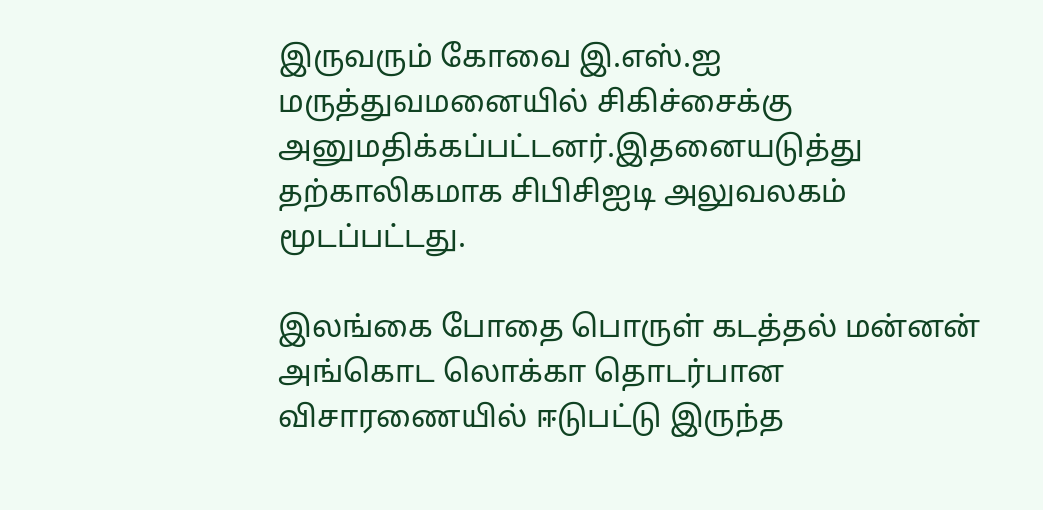இருவரும் கோவை இ.எஸ்.ஐ மருத்துவமனையில் சிகிச்சைக்கு அனுமதிக்கப்பட்டனர்.இதனையடுத்து தற்காலிகமாக சிபிசிஐடி அலுவலகம் மூடப்பட்டது.

இலங்கை போதை பொருள் கடத்தல் மன்னன் அங்கொட லொக்கா தொடர்பான விசாரணையில் ஈடுபட்டு இருந்த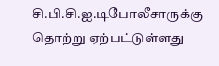சி.பி.சி.ஐ.டிபோலீசாருக்கு தொற்று ஏற்பட்டுள்ளது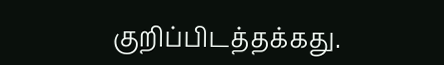குறிப்பிடத்தக்கது.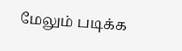மேலும் படிக்க